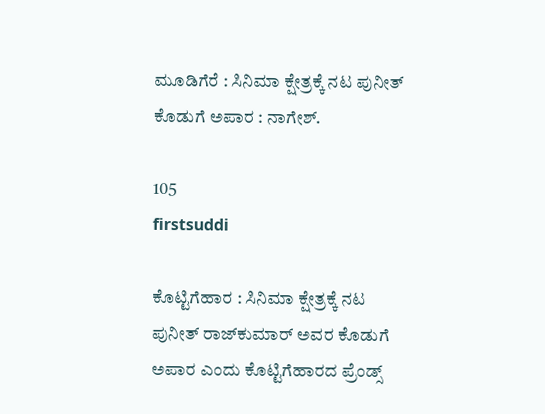ಮೂಡಿಗೆರೆ : ಸಿನಿಮಾ ಕ್ಷೇತ್ರಕ್ಕೆ ನಟ ಪುನೀತ್ ಕೊಡುಗೆ ಅಪಾರ : ನಾಗೇಶ್.

105
firstsuddi

ಕೊಟ್ಟಿಗೆಹಾರ : ಸಿನಿಮಾ ಕ್ಷೇತ್ರಕ್ಕೆ ನಟ ಪುನೀತ್ ರಾಜ್‍ಕುಮಾರ್ ಅವರ ಕೊಡುಗೆ ಅಪಾರ ಎಂದು ಕೊಟ್ಟಿಗೆಹಾರದ ಪ್ರೆಂಡ್ಸ್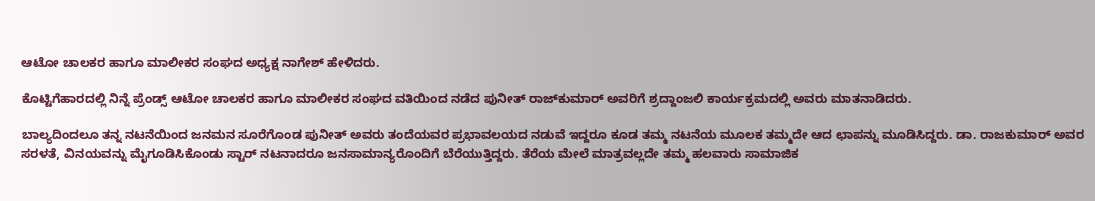ಆಟೋ ಚಾಲಕರ ಹಾಗೂ ಮಾಲೀಕರ ಸಂಘದ ಅಧ್ಯಕ್ಷ ನಾಗೇಶ್ ಹೇಳಿದರು.

ಕೊಟ್ಟಿಗೆಹಾರದಲ್ಲಿ ನಿನ್ನೆ ಪ್ರೆಂಡ್ಸ್ ಆಟೋ ಚಾಲಕರ ಹಾಗೂ ಮಾಲೀಕರ ಸಂಘದ ವತಿಯಿಂದ ನಡೆದ ಪುನೀತ್ ರಾಜ್‍ಕುಮಾರ್ ಅವರಿಗೆ ಶ್ರದ್ದಾಂಜಲಿ ಕಾರ್ಯಕ್ರಮದಲ್ಲಿ ಅವರು ಮಾತನಾಡಿದರು.

ಬಾಲ್ಯದಿಂದಲೂ ತನ್ನ ನಟನೆಯಿಂದ ಜನಮನ ಸೂರೆಗೊಂಡ ಪುನೀತ್ ಅವರು ತಂದೆಯವರ ಪ್ರಭಾವಲಯದ ನಡುವೆ ಇದ್ದರೂ ಕೂಡ ತಮ್ಮ ನಟನೆಯ ಮೂಲಕ ತಮ್ಮದೇ ಆದ ಛಾಪನ್ನು ಮೂಡಿಸಿದ್ದರು. ಡಾ. ರಾಜಕುಮಾರ್ ಅವರ ಸರಳತೆ, ವಿನಯವನ್ನು ಮೈಗೂಡಿಸಿಕೊಂಡು ಸ್ಟಾರ್ ನಟನಾದರೂ ಜನಸಾಮಾನ್ಯರೊಂದಿಗೆ ಬೆರೆಯುತ್ತಿದ್ದರು. ತೆರೆಯ ಮೇಲೆ ಮಾತ್ರವಲ್ಲದೇ ತಮ್ಮ ಹಲವಾರು ಸಾಮಾಜಿಕ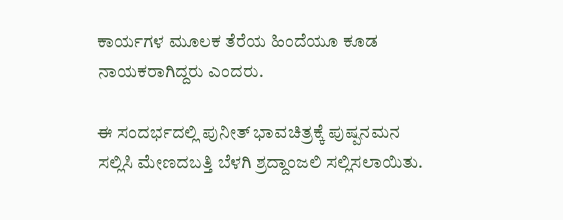ಕಾರ್ಯಗಳ ಮೂಲಕ ತೆರೆಯ ಹಿಂದೆಯೂ ಕೂಡ ನಾಯಕರಾಗಿದ್ದರು ಎಂದರು.

ಈ ಸಂದರ್ಭದಲ್ಲಿ ಪುನೀತ್ ಭಾವಚಿತ್ರಕ್ಕೆ ಪುಷ್ಪನಮನ ಸಲ್ಲಿಸಿ ಮೇಣದಬತ್ತಿ ಬೆಳಗಿ ಶ್ರದ್ದಾಂಜಲಿ ಸಲ್ಲಿಸಲಾಯಿತು.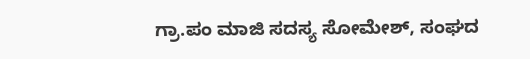ಗ್ರಾ.ಪಂ ಮಾಜಿ ಸದಸ್ಯ ಸೋಮೇಶ್, ಸಂಘದ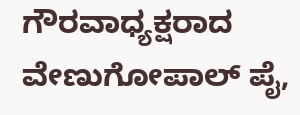ಗೌರವಾಧ್ಯಕ್ಷರಾದ ವೇಣುಗೋಪಾಲ್ ಪೈ,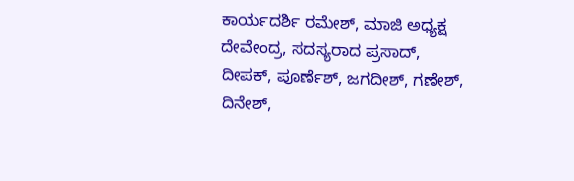ಕಾರ್ಯದರ್ಶಿ ರಮೇಶ್, ಮಾಜಿ ಅಧ್ಯಕ್ಷ ದೇವೇಂದ್ರ, ಸದಸ್ಯರಾದ ಪ್ರಸಾದ್, ದೀಪಕ್, ಪೂರ್ಣೆಶ್, ಜಗದೀಶ್, ಗಣೇಶ್, ದಿನೇಶ್,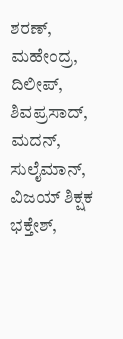ಶರಣ್, ಮಹೇಂದ್ರ, ದಿಲೀಪ್, ಶಿವಪ್ರಸಾದ್, ಮದನ್, ಸುಲೈಮಾನ್, ವಿಜಯ್ ಶಿಕ್ಷಕ ಭಕ್ತೇಶ್,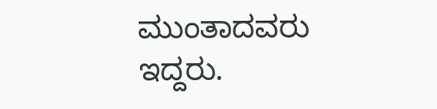ಮುಂತಾದವರು ಇದ್ದರು.